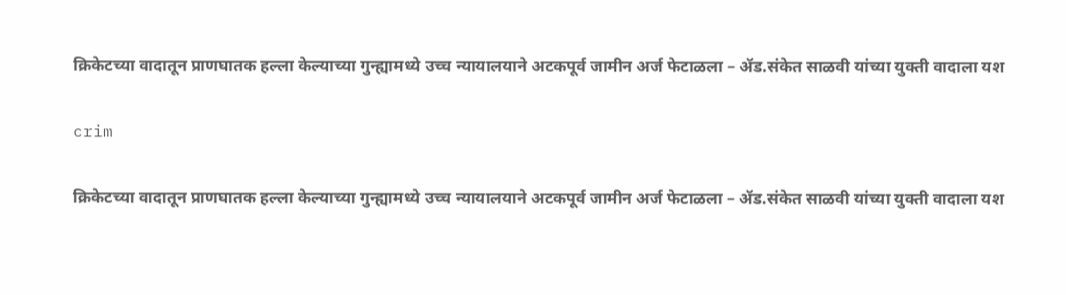क्रिकेटच्या वादातून प्राणघातक हल्ला केल्याच्या गुन्ह्यामध्ये उच्च न्यायालयाने अटकपूर्व जामीन अर्ज फेटाळला – ॲड.संकेत साळवी यांच्या युक्ती वादाला यश

crim

क्रिकेटच्या वादातून प्राणघातक हल्ला केल्याच्या गुन्ह्यामध्ये उच्च न्यायालयाने अटकपूर्व जामीन अर्ज फेटाळला – ॲड.संकेत साळवी यांच्या युक्ती वादाला यश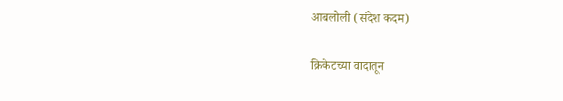आबलोली (संदेश कदम)

क्रिकेटच्या वादातून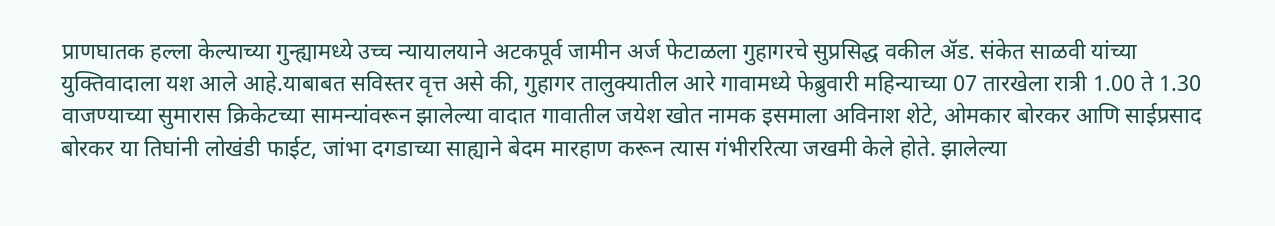प्राणघातक हल्ला केल्याच्या गुन्ह्यामध्ये उच्च न्यायालयाने अटकपूर्व जामीन अर्ज फेटाळला गुहागरचे सुप्रसिद्ध वकील ॲड. संकेत साळवी यांच्या युक्तिवादाला यश आले आहे.याबाबत सविस्तर वृत्त असे की, गुहागर तालुक्यातील आरे गावामध्ये फेब्रुवारी महिन्याच्या 07 तारखेला रात्री 1.00 ते 1.30 वाजण्याच्या सुमारास क्रिकेटच्या सामन्यांवरून झालेल्या वादात गावातील जयेश खोत नामक इसमाला अविनाश शेटे, ओमकार बोरकर आणि साईप्रसाद बोरकर या तिघांनी लोखंडी फाईट, जांभा दगडाच्या साह्याने बेदम मारहाण करून त्यास गंभीररित्या जखमी केले होते. झालेल्या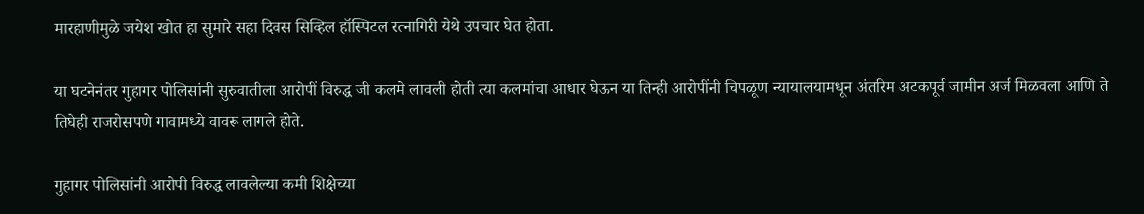मारहाणीमुळे जयेश खोत हा सुमारे सहा दिवस सिव्हिल हॉस्पिटल रत्नागिरी येथे उपचार घेत होता.

या घटनेनंतर गुहागर पोलिसांनी सुरुवातीला आरोपीं विरुद्ध जी कलमे लावली होती त्या कलमांचा आधार घेऊन या तिन्ही आरोपींनी चिपळूण न्यायालयामधून अंतरिम अटकपूर्व जामीन अर्ज मिळवला आणि ते तिघेही राजरोसपणे गावामध्ये वावरू लागले होते.

गुहागर पोलिसांनी आरोपी विरुद्ध लावलेल्या कमी शिक्षेच्या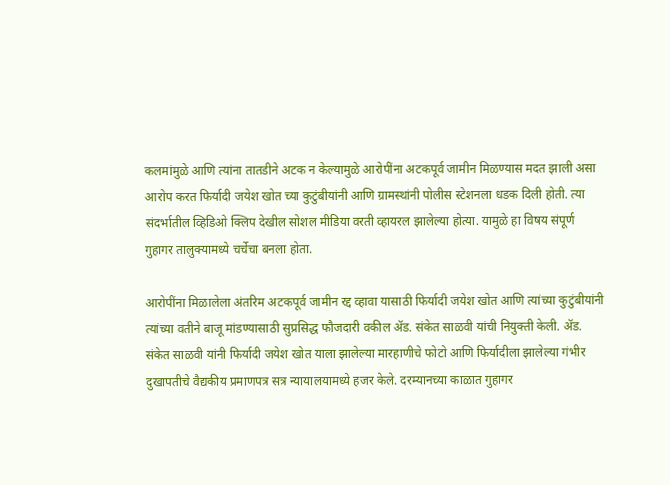कलमांमुळे आणि त्यांना तातडीने अटक न केल्यामुळे आरोपींना अटकपूर्व जामीन मिळण्यास मदत झाली असा आरोप करत फिर्यादी जयेश खोत च्या कुटुंबीयांनी आणि ग्रामस्थांनी पोलीस स्टेशनला धडक दिली होती. त्या संदर्भातील व्हिडिओ क्लिप देखील सोशल मीडिया वरती व्हायरल झालेल्या होत्या. यामुळे हा विषय संपूर्ण गुहागर तालुक्यामध्ये चर्चेचा बनला होता.

आरोपींना मिळालेला अंतरिम अटकपूर्व जामीन रद्द व्हावा यासाठी फिर्यादी जयेश खोत आणि त्यांच्या कुटुंबीयांनी त्यांच्या वतीने बाजू मांडण्यासाठी सुप्रसिद्ध फौजदारी वकील ॲड. संकेत साळवी यांची नियुक्ती केली. ॲड. संकेत साळवी यांनी फिर्यादी जयेश खोत याला झालेल्या मारहाणीचे फोटो आणि फिर्यादीला झालेल्या गंभीर दुखापतीचे वैद्यकीय प्रमाणपत्र सत्र न्यायालयामध्ये हजर केले. दरम्यानच्या काळात गुहागर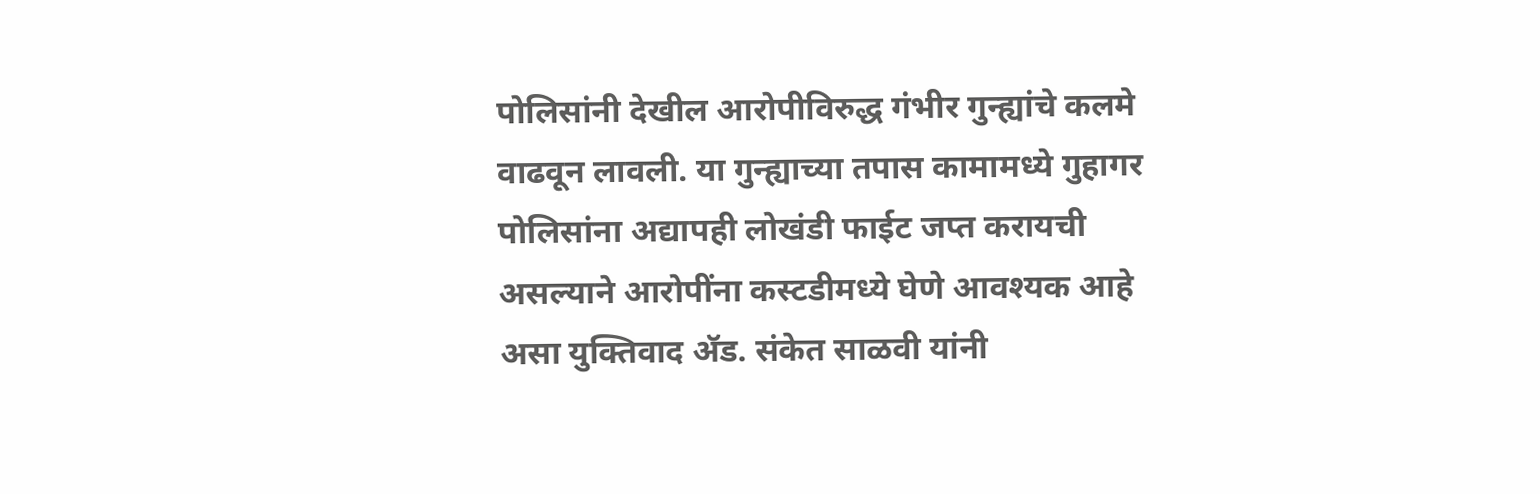पोलिसांनी देखील आरोपीविरुद्ध गंभीर गुन्ह्यांचे कलमे वाढवून लावली. या गुन्ह्याच्या तपास कामामध्ये गुहागर पोलिसांना अद्यापही लोखंडी फाईट जप्त करायची असल्याने आरोपींना कस्टडीमध्ये घेणे आवश्यक आहे असा युक्तिवाद ॲड. संकेत साळवी यांनी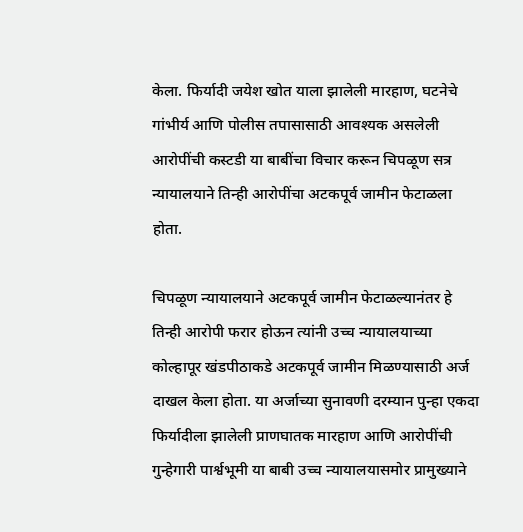केला. फिर्यादी जयेश खोत याला झालेली मारहाण, घटनेचे गांभीर्य आणि पोलीस तपासासाठी आवश्यक असलेली आरोपींची कस्टडी या बाबींचा विचार करून चिपळूण सत्र न्यायालयाने तिन्ही आरोपींचा अटकपूर्व जामीन फेटाळला होता.

चिपळूण न्यायालयाने अटकपूर्व जामीन फेटाळल्यानंतर हे तिन्ही आरोपी फरार होऊन त्यांनी उच्च न्यायालयाच्या कोल्हापूर खंडपीठाकडे अटकपूर्व जामीन मिळण्यासाठी अर्ज दाखल केला होता. या अर्जाच्या सुनावणी दरम्यान पुन्हा एकदा फिर्यादीला झालेली प्राणघातक मारहाण आणि आरोपींची गुन्हेगारी पार्श्वभूमी या बाबी उच्च न्यायालयासमोर प्रामुख्याने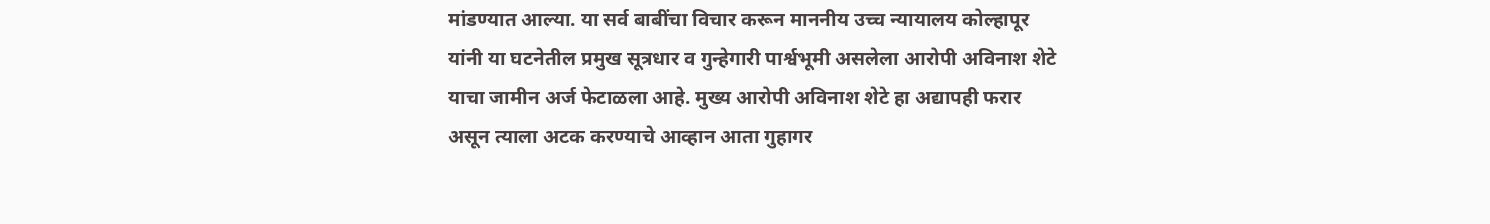मांडण्यात आल्या. या सर्व बाबींचा विचार करून माननीय उच्च न्यायालय कोल्हापूर यांनी या घटनेतील प्रमुख सूत्रधार व गुन्हेगारी पार्श्वभूमी असलेला आरोपी अविनाश शेटे याचा जामीन अर्ज फेटाळला आहे. मुख्य आरोपी अविनाश शेटे हा अद्यापही फरार असून त्याला अटक करण्याचे आव्हान आता गुहागर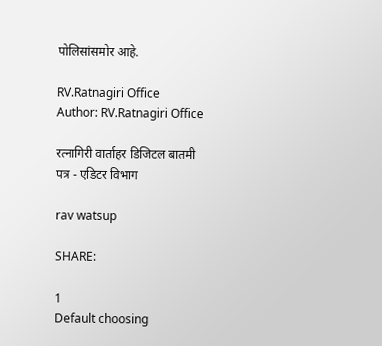पोलिसांसमोर आहे.

RV.Ratnagiri Office
Author: RV.Ratnagiri Office

रत्नागिरी वार्ताहर डिजिटल बातमी पत्र - एडिटर विभाग

rav watsup

SHARE:

1
Default choosing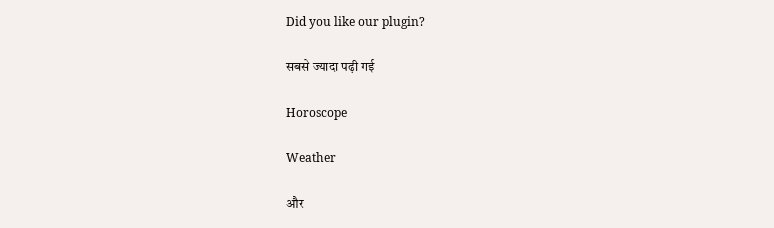Did you like our plugin?

सबसे ज्यादा पढ़ी गई

Horoscope

Weather

और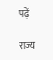पढ़ें

राज्य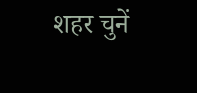शहर चुनें